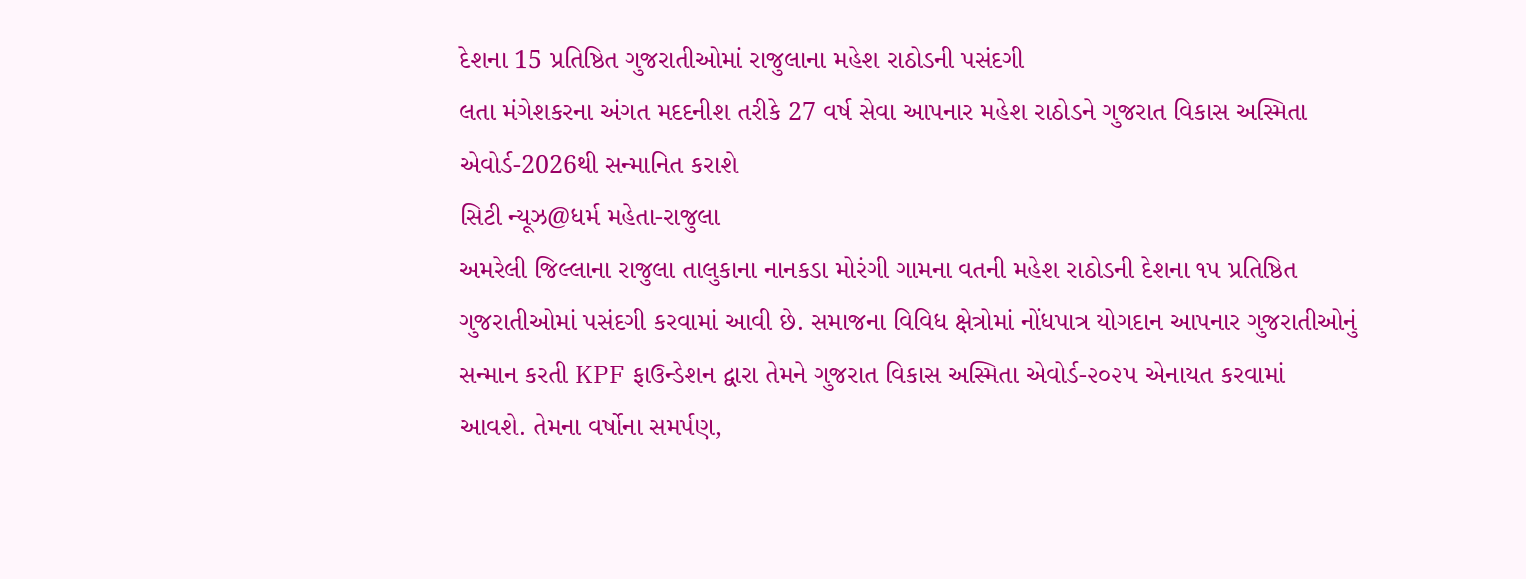દેશના 15 પ્રતિષ્ઠિત ગુજરાતીઓમાં રાજુલાના મહેશ રાઠોડની પસંદગી
લતા મંગેશકરના અંગત મદદનીશ તરીકે 27 વર્ષ સેવા આપનાર મહેશ રાઠોડને ગુજરાત વિકાસ અસ્મિતા એવોર્ડ-2026થી સન્માનિત કરાશે
સિટી ન્યૂઝ@ધર્મ મહેતા-રાજુલા
અમરેલી જિલ્લાના રાજુલા તાલુકાના નાનકડા મોરંગી ગામના વતની મહેશ રાઠોડની દેશના ૧૫ પ્રતિષ્ઠિત ગુજરાતીઓમાં પસંદગી કરવામાં આવી છે. સમાજના વિવિધ ક્ષેત્રોમાં નોંધપાત્ર યોગદાન આપનાર ગુજરાતીઓનું સન્માન કરતી KPF ફાઉન્ડેશન દ્વારા તેમને ગુજરાત વિકાસ અસ્મિતા એવોર્ડ-૨૦૨૫ એનાયત કરવામાં આવશે. તેમના વર્ષોના સમર્પણ,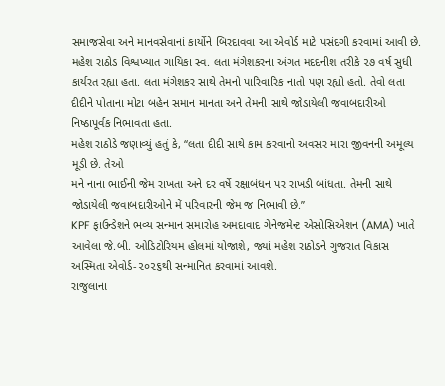સમાજસેવા અને માનવસેવાનાં કાર્યોને બિરદાવવા આ એવોર્ડ માટે પસંદગી કરવામાં આવી છે.
મહેશ રાઠોડ વિશ્વખ્યાત ગાયિકા સ્વ. લતા મંગેશકરના અંગત મદદનીશ તરીકે ૨૭ વર્ષ સુધી કાર્યરત રહ્યા હતા. લતા મંગેશકર સાથે તેમનો પારિવારિક નાતો પણ રહ્યો હતો. તેવો લતા દીદીને પોતાના મોટા બહેન સમાન માનતા અને તેમની સાથે જોડાયેલી જવાબદારીઓ નિષ્ઠાપૂર્વક નિભાવતા હતા.
મહેશ રાઠોડે જણાવ્યું હતું કે, “લતા દીદી સાથે કામ કરવાનો અવસર મારા જીવનની અમૂલ્ય મૂડી છે. તેઓ
મને નાના ભાઈની જેમ રાખતા અને દર વર્ષે રક્ષાબંધન પર રાખડી બાંધતા. તેમની સાથે જોડાયેલી જવાબદારીઓને મેં પરિવારની જેમ જ નિભાવી છે.”
KPF ફાઉન્ડેશને ભવ્ય સન્માન સમારોહ અમદાવાદ ગેનેજમેન્ટ એસોસિએશન (AMA) ખાતે
આવેલા જે.બી. ઓડિટોરિયમ હોલમાં યોજાશે, જ્યાં મહેશ રાઠોડને ગુજરાત વિકાસ અસ્મિતા એવોર્ડ-૨૦૨૬થી સન્માનિત કરવામાં આવશે.
રાજુલાના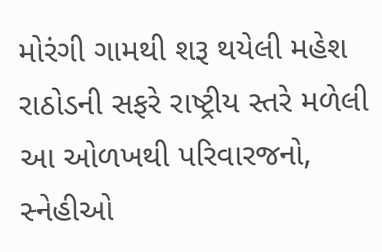મોરંગી ગામથી શરૂ થયેલી મહેશ રાઠોડની સફરે રાષ્ટ્રીય સ્તરે મળેલી આ ઓળખથી પરિવારજનો, સ્નેહીઓ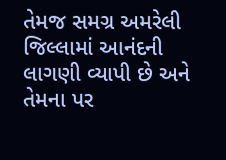તેમજ સમગ્ર અમરેલી જિલ્લામાં આનંદની લાગણી વ્યાપી છે અને તેમના પર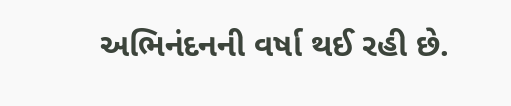અભિનંદનની વર્ષા થઈ રહી છે.